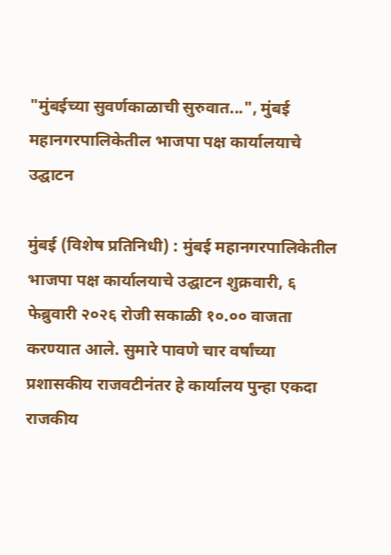"मुंबईच्या सुवर्णकाळाची सुरुवात...", मुंबई महानगरपालिकेतील भाजपा पक्ष कार्यालयाचे उद्घाटन

मुंबई (विशेष प्रतिनिधी) : मुंबई महानगरपालिकेतील भाजपा पक्ष कार्यालयाचे उद्घाटन शुक्रवारी, ६ फेब्रुवारी २०२६ रोजी सकाळी १०.०० वाजता करण्यात आले. सुमारे पावणे चार वर्षांच्या प्रशासकीय राजवटीनंतर हे कार्यालय पुन्हा एकदा राजकीय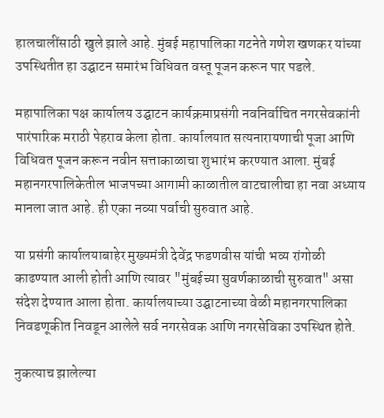हालचालींसाठी खुले झाले आहे. मुंबई महापालिका गटनेते गणेश खणकर यांच्या उपस्थितीत हा उद्घाटन समारंभ विधिवत वस्तू पूजन करून पार पडले.

महापालिका पक्ष कार्यालय उद्घाटन कार्यक्रमाप्रसंगी नवनिर्वाचित नगरसेवकांनी पारंपारिक मराठी पेहराव केला होता. कार्यालयात सत्यनारायणाची पूजा आणि विधिवत पूजन करून नवीन सत्ताकाळाचा शुभारंभ करण्यात आला. मुंबई महानगरपालिकेतील भाजपच्या आगामी काळातील वाटचालीचा हा नवा अध्याय मानला जात आहे. ही एका नव्या पर्वाची सुरुवात आहे.

या प्रसंगी कार्यालयाबाहेर मुख्यमंत्री देवेंद्र फडणवीस यांची भव्य रांगोळी काढण्यात आली होती आणि त्यावर "मुंबईच्या सुवर्णकाळाची सुरुवात" असा संदेश देण्यात आला होता. कार्यालयाच्या उद्घाटनाच्या वेळी महानगरपालिका निवडणूकीत निवडून आलेले सर्व नगरसेवक आणि नगरसेविका उपस्थित होते.

नुकत्याच झालेल्या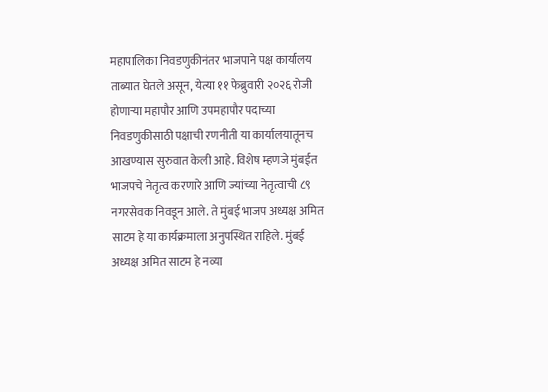महापालिका निवडणुकीनंतर भाजपाने पक्ष कार्यालय ताब्यात घेतले असून, येत्या ११ फेब्रुवारी २०२६ रोजी होणाऱ्या महापौर आणि उपमहापौर पदाच्या निवडणुकीसाठी पक्षाची रणनीती या कार्यालयातूनच आखण्यास सुरुवात केली आहे. विशेष म्हणजे मुंबईत भाजपचे नेतृत्व करणारे आणि ज्यांच्या नेतृत्वाची ८९ नगरसेवक निवडून आले. ते मुंबई भाजप अध्यक्ष अमित साटम हे या कार्यक्रमाला अनुपस्थित राहिले. मुंबई अध्यक्ष अमित साटम हे नव्या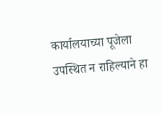कार्यालयाच्या पूजेला उपस्थित न राहिल्याने हा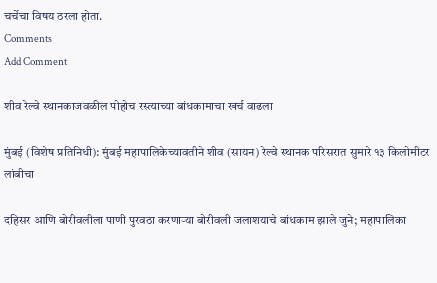चर्चेचा विषय ठरला होता.
Comments
Add Comment

शीव रेल्वे स्थानकाजवळील पोहोच रस्त्याच्या बांधकामाचा खर्च वाढला

मुंबई (विशेष प्रतिनिधी): मुंबई महापालिकेच्यावतीने शीव (सायन) रेल्वे स्थानक परिसरात सुमारे १३ किलोमीटर लांबीचा

दहिसर आणि बोरीवलीला पाणी पुरवठा करणाऱ्या बोरीवली जलाशयाचे बांधकाम झाले जुने; महापालिका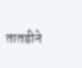तातडीने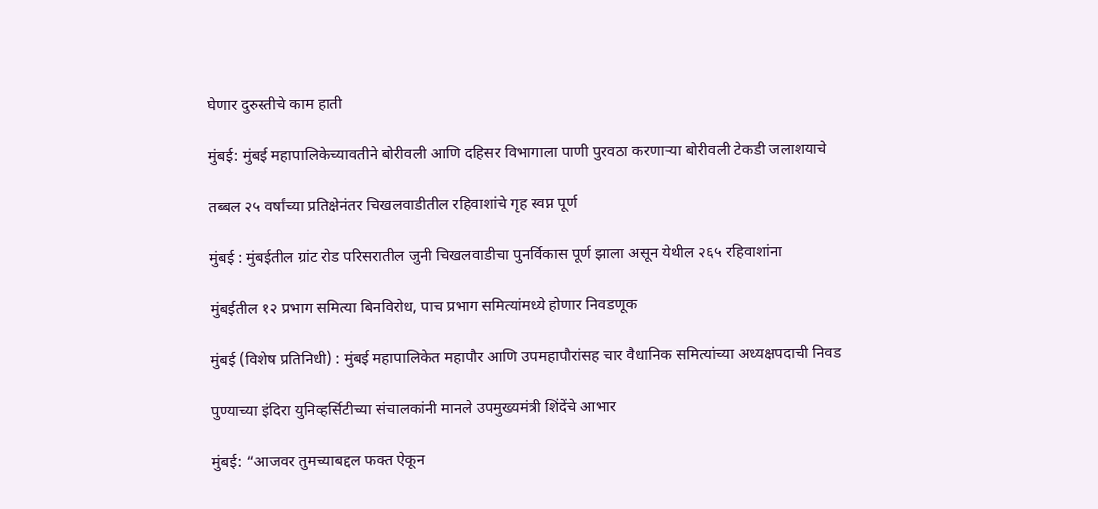घेणार दुरुस्तीचे काम हाती

मुंबई: मुंबई महापालिकेच्यावतीने बोरीवली आणि दहिसर विभागाला पाणी पुरवठा करणाऱ्या बोरीवली टेकडी जलाशयाचे

तब्बल २५ वर्षांच्या प्रतिक्षेनंतर चिखलवाडीतील रहिवाशांचे गृह स्वप्न पूर्ण

मुंबई : मुंबईतील ग्रांट रोड परिसरातील जुनी चिखलवाडीचा पुनर्विकास पूर्ण झाला असून येथील २६५ रहिवाशांना

मुंबईतील १२ प्रभाग समित्या बिनविरोध, पाच प्रभाग समित्यांमध्ये होणार निवडणूक

मुंबई (विशेष प्रतिनिधी) : मुंबई महापालिकेत महापौर आणि उपमहापौरांसह चार वैधानिक समित्यांच्या अध्यक्षपदाची निवड

पुण्याच्या इंदिरा युनिव्हर्सिटीच्या संचालकांनी मानले उपमुख्यमंत्री शिंदेंचे आभार

मुंबई: “आजवर तुमच्याबद्दल फक्त ऐकून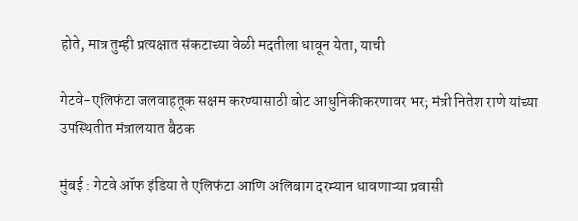होते, मात्र तुम्ही प्रत्यक्षात संकटाच्या वेळी मदतीला धावून येता, याची

गेटवे-एलिफंटा जलवाहतूक सक्षम करण्यासाठी बोट आधुनिकीकरणावर भर; मंत्री नितेश राणे यांच्या उपस्थितीत मंत्रालयात बैठक

मुंबई : गेटवे ऑफ इंडिया ते एलिफंटा आणि अलिबाग दरम्यान धावणाऱ्या प्रवासी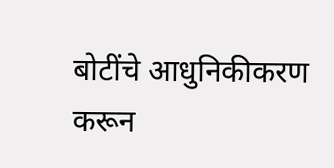बोटींचे आधुनिकीकरण करून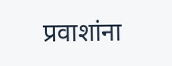प्रवाशांना